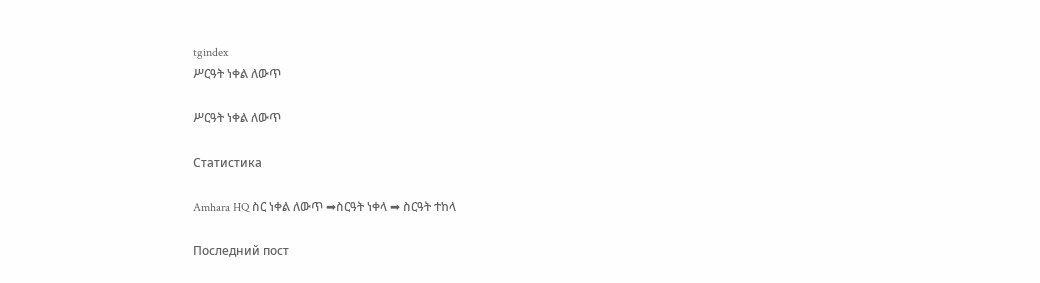tgindex
ሥርዓት ነቀል ለውጥ

ሥርዓት ነቀል ለውጥ

Статистика

Amhara HQ ስር ነቀል ለውጥ ➡ስርዓት ነቀላ ➡ ስርዓት ተከላ

Последний пост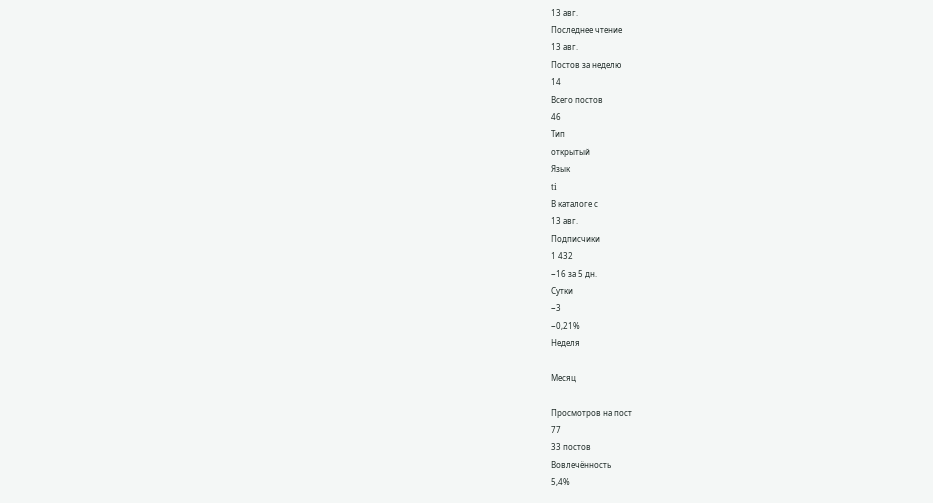13 авг.
Последнее чтение
13 авг.
Постов за неделю
14
Всего постов
46
Тип
открытый
Язык
ti
В каталоге с
13 авг.
Подписчики
1 432
−16 за 5 дн.
Сутки
−3
−0,21%
Неделя

Месяц

Просмотров на пост
77
33 постов
Вовлечённость
5,4%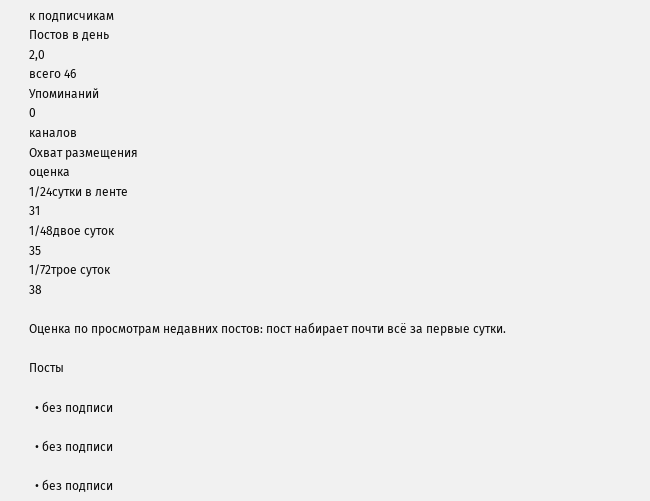к подписчикам
Постов в день
2,0
всего 46
Упоминаний
0
каналов
Охват размещения
оценка
1/24сутки в ленте
31
1/48двое суток
35
1/72трое суток
38

Оценка по просмотрам недавних постов: пост набирает почти всё за первые сутки.

Посты

  • без подписи

  • без подписи

  • без подписи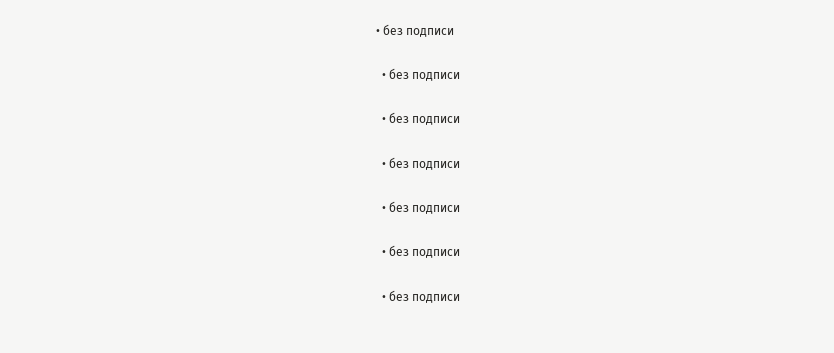• без подписи

  • без подписи

  • без подписи

  • без подписи

  • без подписи

  • без подписи

  • без подписи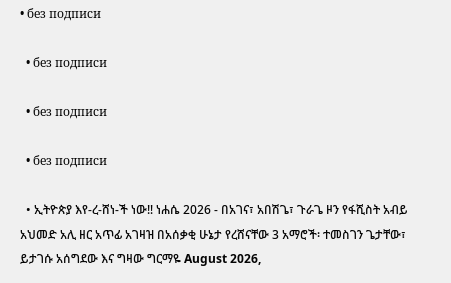• без подписи

  • без подписи

  • без подписи

  • без подписи

  • ኢትዮጵያ እየ-ረ-ሸነ-ች ነው‼ ነሐሴ 2026 - በአገና፣ አበሽጌ፣ ጉራጌ ዞን የፋሺስት አብይ አህመድ አሊ ዘር አጥፊ አገዛዝ በአሰቃቂ ሁኔታ የረሸናቸው 3 አማሮች፡ ተመስገን ጌታቸው፣ ይታገሱ አሰግደው እና ግዛው ግርማዬ August 2026,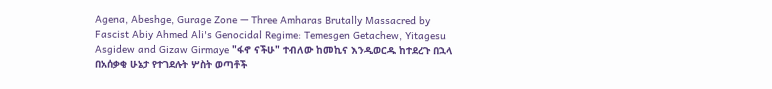Agena, Abeshge, Gurage Zone — Three Amharas Brutally Massacred by Fascist Abiy Ahmed Ali's Genocidal Regime: Temesgen Getachew, Yitagesu Asgidew and Gizaw Girmaye "ፋኖ ናችሁ" ተብለው ከመኪና እንዲወርዱ ከተደረጉ በኋላ በአሰቃቂ ሁኔታ የተገደሉት ሦስት ወጣቶች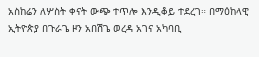አስከሬን ለሦስት ቀናት ውጭ ተጥሎ እንዲቆይ ተደረገ። በማዕከላዊ ኢትዮጵያ በጉራጌ ዞን አበሽጌ ወረዳ አገና አካባቢ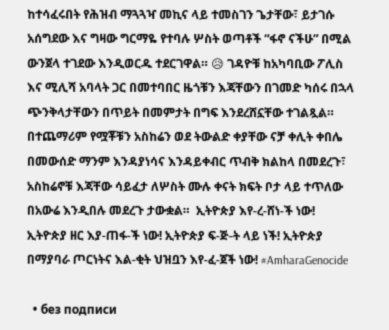ከተሳፈሩበት የሕዝብ ማጓጓዣ መኪና ላይ ተመስገን ጌታቸው፣ ይታገሱ አሰግደው እና ግዛው ግርማዬ የተባሉ ሦስት ወጣቶች “ፋኖ ናችሁ” በሚል ውንጀላ ተገደው እንዲወርዱ ተደርገዋል። 😥 ገዳዮቹ ከአካባቢው ፖሊስ እና ሚሊሻ አባላት ጋር በመተባበር ዜጎቹን እጃቸውን በገመድ ካሰሩ በኋላ ጭንቅላታቸውን በጥይት በመምታት በግፍ እንደረሸኗቸው ተገልጿል። በተጨማሪም የሟቾቹን አስከሬን ወደ ትውልድ ቀያቸው ናቻ ቀሊት ቀበሌ በመውሰድ ማንም እንዳያነሳና እንዳይቀብር ጥብቅ ክልከላ በመደረጉ፣ አስከሬኖቹ እጃቸው ሳይፈታ ለሦስት ሙሉ ቀናት ክፍት ቦታ ላይ ተጥለው በአውሬ እንዲበሉ መደረጉ ታውቋል።  ኢትዮጵያ እየ-ረ-ሸነ-ች ነው! ኢትዮጵያ ዘር እያ-ጠፋ-ች ነው! ኢትዮጵያ ፍ-ጅ-ት ላይ ነች! ኢትዮጵያ በማያባራ ጦርነትና እል-ቂት ህዝቧን እየ-ፈ-ጀች ነው! #AmharaGenocide

  • без подписи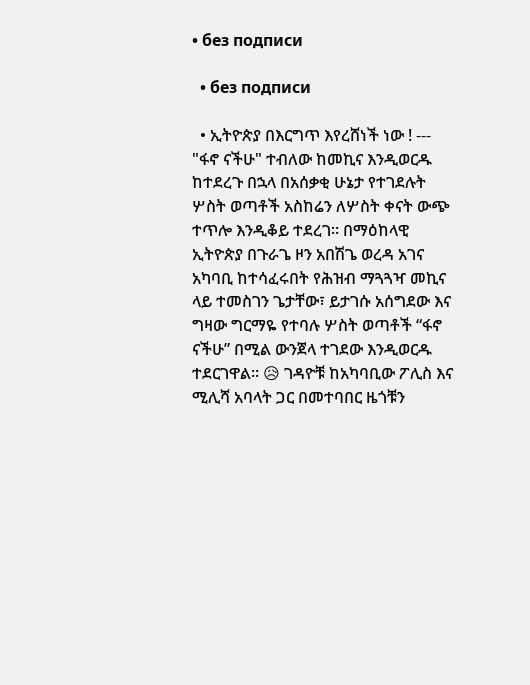• без подписи

  • без подписи

  • ኢትዮጵያ በእርግጥ እየረሸነች ነው ! --- "ፋኖ ናችሁ" ተብለው ከመኪና እንዲወርዱ ከተደረጉ በኋላ በአሰቃቂ ሁኔታ የተገደሉት ሦስት ወጣቶች አስከሬን ለሦስት ቀናት ውጭ ተጥሎ እንዲቆይ ተደረገ። በማዕከላዊ ኢትዮጵያ በጉራጌ ዞን አበሽጌ ወረዳ አገና አካባቢ ከተሳፈሩበት የሕዝብ ማጓጓዣ መኪና ላይ ተመስገን ጌታቸው፣ ይታገሱ አሰግደው እና ግዛው ግርማዬ የተባሉ ሦስት ወጣቶች “ፋኖ ናችሁ” በሚል ውንጀላ ተገደው እንዲወርዱ ተደርገዋል። 😥 ገዳዮቹ ከአካባቢው ፖሊስ እና ሚሊሻ አባላት ጋር በመተባበር ዜጎቹን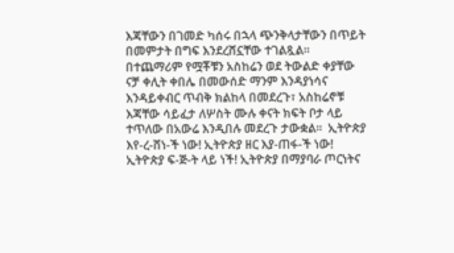እጃቸውን በገመድ ካሰሩ በኋላ ጭንቅላታቸውን በጥይት በመምታት በግፍ እንደረሸኗቸው ተገልጿል። በተጨማሪም የሟቾቹን አስከሬን ወደ ትውልድ ቀያቸው ናቻ ቀሊት ቀበሌ በመውሰድ ማንም እንዳያነሳና እንዳይቀብር ጥብቅ ክልከላ በመደረጉ፣ አስከሬኖቹ እጃቸው ሳይፈታ ለሦስት ሙሉ ቀናት ክፍት ቦታ ላይ ተጥለው በአውሬ እንዲበሉ መደረጉ ታውቋል።  ኢትዮጵያ እየ-ረ-ሸነ-ች ነው! ኢትዮጵያ ዘር እያ-ጠፋ-ች ነው! ኢትዮጵያ ፍ-ጅ-ት ላይ ነች! ኢትዮጵያ በማያባራ ጦርነትና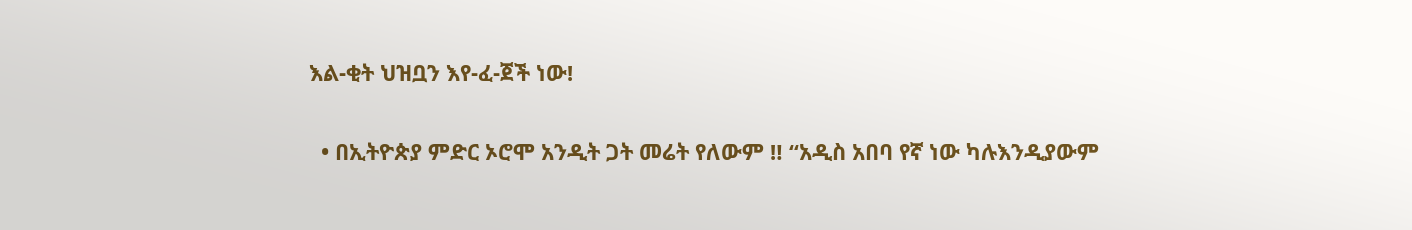እል-ቂት ህዝቧን እየ-ፈ-ጀች ነው!

  • በኢትዮጵያ ምድር ኦሮሞ አንዲት ጋት መሬት የለውም ‼ “አዲስ አበባ የኛ ነው ካሉእንዲያውም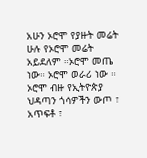አሁን ኦሮሞ የያዙት መሬት ሁሉ የኦሮሞ መሬት አይደለም ።ኦሮሞ መጤ ነው። ኦሮሞ ወራሪ ነው ። ኦሮሞ ብዙ የኢትዮጵያ ህዳጣን ጎሳዎችን ውጦ ፣ አጥፍቶ ፣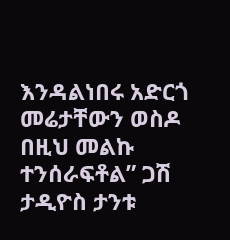እንዳልነበሩ አድርጎ መሬታቸውን ወስዶ በዚህ መልኩ ተንሰራፍቶል” ጋሽ ታዲዮስ ታንቱ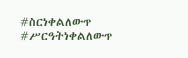#ስርነቀልለውጥ #ሥርዓትነቀልለውጥ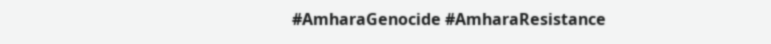#AmharaGenocide #AmharaResistance